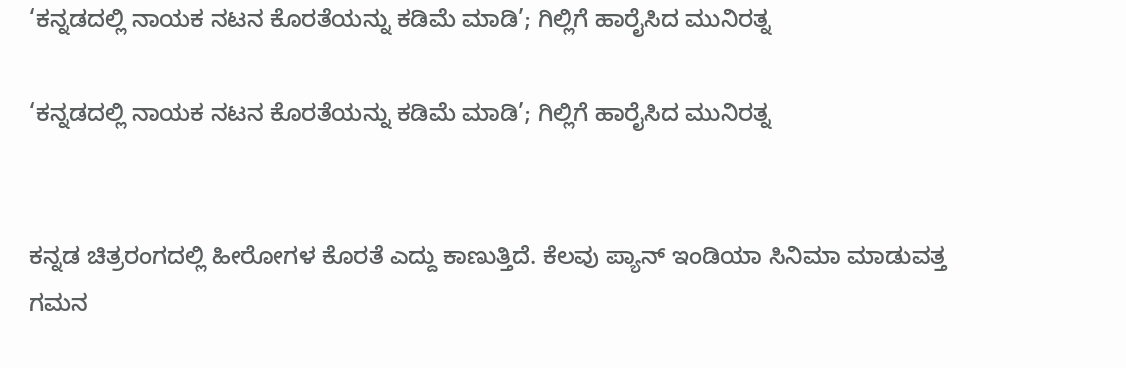‘ಕನ್ನಡದಲ್ಲಿ ನಾಯಕ ನಟನ ಕೊರತೆಯನ್ನು ಕಡಿಮೆ ಮಾಡಿ’; ಗಿಲ್ಲಿಗೆ ಹಾರೈಸಿದ ಮುನಿರತ್ನ

‘ಕನ್ನಡದಲ್ಲಿ ನಾಯಕ ನಟನ ಕೊರತೆಯನ್ನು ಕಡಿಮೆ ಮಾಡಿ’; ಗಿಲ್ಲಿಗೆ ಹಾರೈಸಿದ ಮುನಿರತ್ನ


ಕನ್ನಡ ಚಿತ್ರರಂಗದಲ್ಲಿ ಹೀರೋಗಳ ಕೊರತೆ ಎದ್ದು ಕಾಣುತ್ತಿದೆ. ಕೆಲವು ಪ್ಯಾನ್ ಇಂಡಿಯಾ ಸಿನಿಮಾ ಮಾಡುವತ್ತ ಗಮನ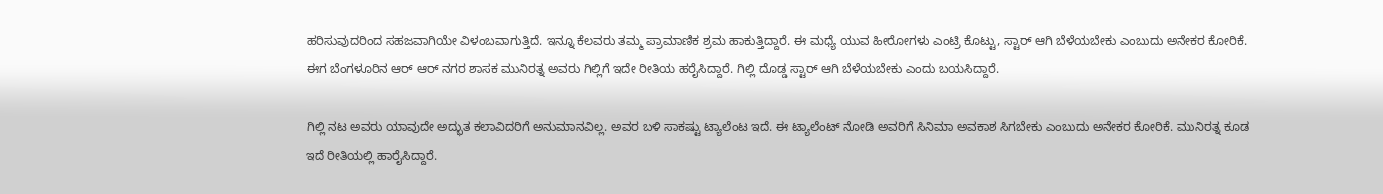ಹರಿಸುವುದರಿಂದ ಸಹಜವಾಗಿಯೇ ವಿಳಂಬವಾಗುತ್ತಿದೆ. ಇನ್ನೂ ಕೆಲವರು ತಮ್ಮ ಪ್ರಾಮಾಣಿಕ ಶ್ರಮ ಹಾಕುತ್ತಿದ್ದಾರೆ. ಈ ಮಧ್ಯೆ ಯುವ ಹೀರೋಗಳು ಎಂಟ್ರಿ ಕೊಟ್ಟು, ಸ್ಟಾರ್ ಆಗಿ ಬೆಳೆಯಬೇಕು ಎಂಬುದು ಅನೇಕರ ಕೋರಿಕೆ. ಈಗ ಬೆಂಗಳೂರಿನ ಆರ್ ಆರ್ ನಗರ ಶಾಸಕ ಮುನಿರತ್ನ ಅವರು ಗಿಲ್ಲಿಗೆ ಇದೇ ರೀತಿಯ ಹರೈಸಿದ್ದಾರೆ. ಗಿಲ್ಲಿ ದೊಡ್ಡ ಸ್ಟಾರ್ ಆಗಿ ಬೆಳೆಯಬೇಕು ಎಂದು ಬಯಸಿದ್ದಾರೆ.

ಗಿಲ್ಲಿ ನಟ ಅವರು ಯಾವುದೇ ಅದ್ಭುತ ಕಲಾವಿದರಿಗೆ ಅನುಮಾನವಿಲ್ಲ. ಅವರ ಬಳಿ ಸಾಕಷ್ಟು ಟ್ಯಾಲೆಂಟ ಇದೆ. ಈ ಟ್ಯಾಲೆಂಟ್ ನೋಡಿ ಅವರಿಗೆ ಸಿನಿಮಾ ಅವಕಾಶ ಸಿಗಬೇಕು ಎಂಬುದು ಅನೇಕರ ಕೋರಿಕೆ. ಮುನಿರತ್ನ ಕೂಡ ಇದೆ ರೀತಿಯಲ್ಲಿ ಹಾರೈಸಿದ್ದಾರೆ.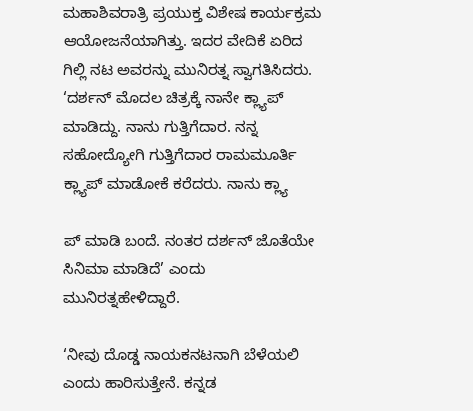ಮಹಾಶಿವರಾತ್ರಿ ಪ್ರಯುಕ್ತ ವಿಶೇಷ ಕಾರ್ಯಕ್ರಮ ಆಯೋಜನೆಯಾಗಿತ್ತು. ಇದರ ವೇದಿಕೆ ಏರಿದ ಗಿಲ್ಲಿ ನಟ ಅವರನ್ನು ಮುನಿರತ್ನ ಸ್ವಾಗತಿಸಿದರು. ‘ದರ್ಶನ್ ಮೊದಲ ಚಿತ್ರಕ್ಕೆ ನಾನೇ ಕ್ಲ್ಯಾಪ್ ಮಾಡಿದ್ದು. ನಾನು ಗುತ್ತಿಗೆದಾರ. ನನ್ನ ಸಹೋದ್ಯೋಗಿ ಗುತ್ತಿಗೆದಾರ ರಾಮಮೂರ್ತಿ ಕ್ಲ್ಯಾಪ್ ಮಾಡೋಕೆ ಕರೆದರು. ನಾನು ಕ್ಲ್ಯಾ

ಪ್ ಮಾಡಿ ಬಂದೆ. ನಂತರ ದರ್ಶನ್ ಜೊತೆಯೇ ಸಿನಿಮಾ ಮಾಡಿದೆ’ ಎಂದು ಮುನಿರತ್ನಹೇಳಿದ್ದಾರೆ.

‘ನೀವು ದೊಡ್ಡ ನಾಯಕನಟನಾಗಿ ಬೆಳೆಯಲಿ ಎಂದು ಹಾರಿಸುತ್ತೇನೆ. ಕನ್ನಡ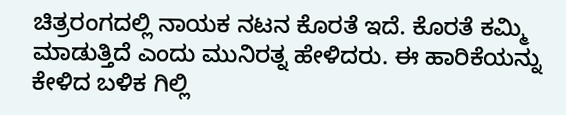ಚಿತ್ರರಂಗದಲ್ಲಿ ನಾಯಕ ನಟನ ಕೊರತೆ ಇದೆ. ಕೊರತೆ ಕಮ್ಮಿ ಮಾಡುತ್ತಿದೆ ಎಂದು ಮುನಿರತ್ನ ಹೇಳಿದರು. ಈ ಹಾರಿಕೆಯನ್ನು ಕೇಳಿದ ಬಳಿಕ ಗಿಲ್ಲಿ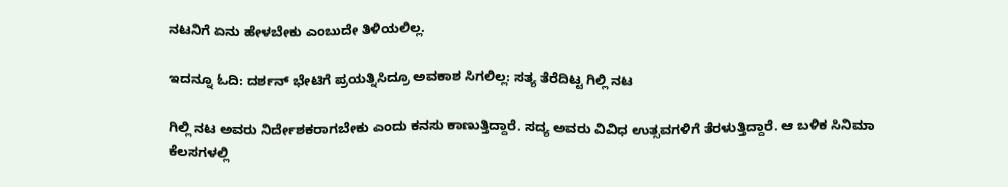ನಟನಿಗೆ ಏನು ಹೇಳಬೇಕು ಎಂಬುದೇ ತಿಳಿಯಲಿಲ್ಲ.

ಇದನ್ನೂ ಓದಿ: ದರ್ಶನ್ ಭೇಟಿಗೆ ಪ್ರಯತ್ನಿಸಿದ್ರೂ ಅವಕಾಶ ಸಿಗಲಿಲ್ಲ: ಸತ್ಯ ತೆರೆದಿಟ್ಟ ಗಿಲ್ಲಿ ನಟ

ಗಿಲ್ಲಿ ನಟ ಅವರು ನಿರ್ದೇಶಕರಾಗಬೇಕು ಎಂದು ಕನಸು ಕಾಣುತ್ತಿದ್ದಾರೆ. ಸದ್ಯ ಅವರು ವಿವಿಧ ಉತ್ಸವಗಳಿಗೆ ತೆರಳುತ್ತಿದ್ದಾರೆ. ಆ ಬಳಿಕ ಸಿನಿಮಾ ಕೆಲಸಗಳಲ್ಲಿ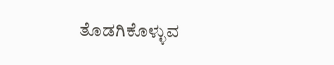ತೊಡಗಿಕೊಳ್ಳುವ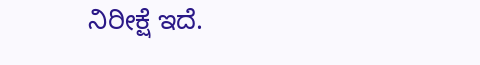ನಿರೀಕ್ಷೆ ಇದೆ.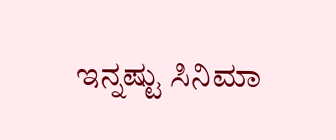ಇನ್ನಷ್ಟು ಸಿನಿಮಾ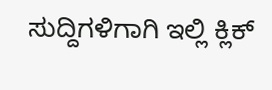ಸುದ್ದಿಗಳಿಗಾಗಿ ಇಲ್ಲಿ ಕ್ಲಿಕ್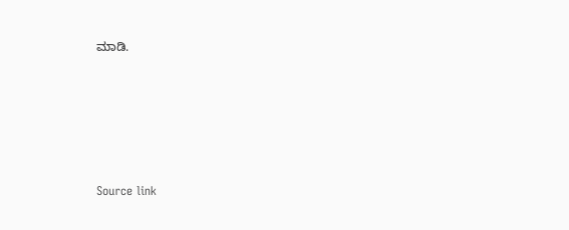ಮಾಡಿ.





Source link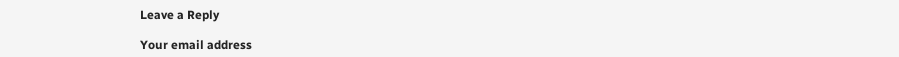Leave a Reply

Your email address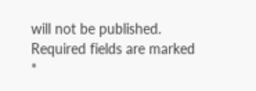will not be published. Required fields are marked *